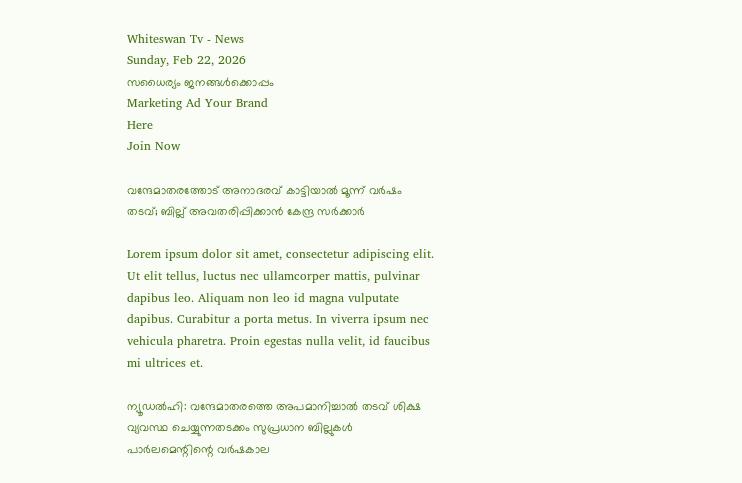Whiteswan Tv - News
Sunday, Feb 22, 2026
സധൈര്യം ജനങ്ങൾക്കൊപ്പം
Marketing Ad Your Brand
Here
Join Now

വന്ദേമാതരത്തോട് അനാദരവ് കാട്ടിയാൽ മൂന്ന് വർഷം തടവ്; ബില്ല് അവതരിപ്പിക്കാന്‍ കേന്ദ്ര സര്‍ക്കാര്‍

Lorem ipsum dolor sit amet, consectetur adipiscing elit. Ut elit tellus, luctus nec ullamcorper mattis, pulvinar dapibus leo. Aliquam non leo id magna vulputate dapibus. Curabitur a porta metus. In viverra ipsum nec vehicula pharetra. Proin egestas nulla velit, id faucibus mi ultrices et.

ന്യൂഡൽഹി: വന്ദേമാതരത്തെ അപമാനിച്ചാല്‍ തടവ് ശിക്ഷ വ്യവസ്ഥ ചെയ്യുന്നതടക്കം സുപ്രധാന ബില്ലുകള്‍ പാർലമെന്റിന്റെ വർഷകാല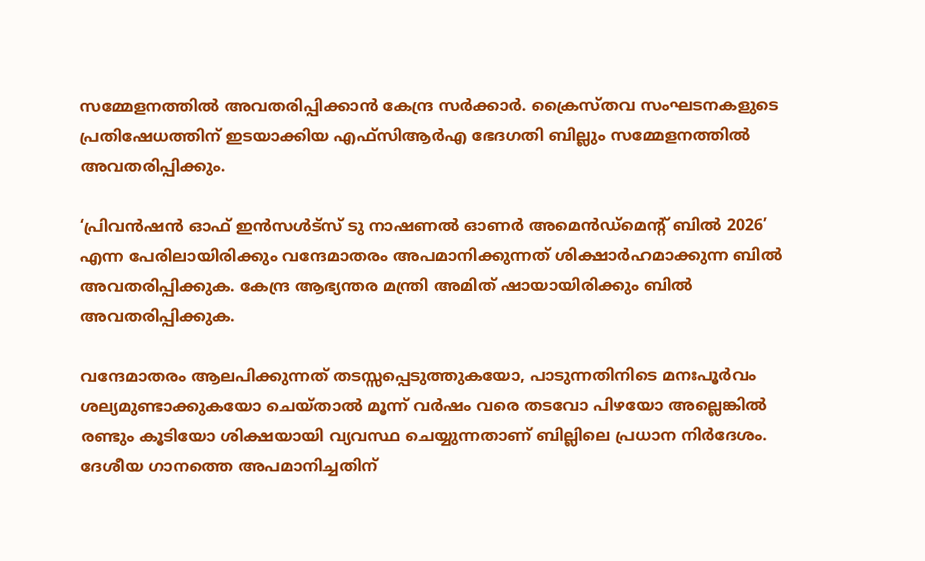സമ്മേളനത്തിൽ അവതരിപ്പിക്കാൻ കേന്ദ്ര സര്‍ക്കാര്‍. ക്രൈസ്തവ സംഘടനകളുടെ പ്രതിഷേധത്തിന് ഇടയാക്കിയ എഫ്‌സിആർഎ ഭേദഗതി ബില്ലും സമ്മേളനത്തിൽ അവതരിപ്പിക്കും.

‘പ്രിവൻഷൻ ഓഫ് ഇൻസൾട്സ് ടു നാഷണൽ ഓണർ അമെൻഡ്‌മെന്റ് ബിൽ 2026’ എന്ന പേരിലായിരിക്കും വന്ദേമാതരം അപമാനിക്കുന്നത് ശിക്ഷാർഹമാക്കുന്ന ബിൽ അവതരിപ്പിക്കുക. കേന്ദ്ര ആഭ്യന്തര മന്ത്രി അമിത് ഷായായിരിക്കും ബിൽ അവതരിപ്പിക്കുക.

വന്ദേമാതരം ആലപിക്കുന്നത് തടസ്സപ്പെടുത്തുകയോ, പാടുന്നതിനിടെ മനഃപൂർവം ശല്യമുണ്ടാക്കുകയോ ചെയ്താൽ മൂന്ന് വർഷം വരെ തടവോ പിഴയോ അല്ലെങ്കിൽ രണ്ടും കൂടിയോ ശിക്ഷയായി വ്യവസ്ഥ ചെയ്യുന്നതാണ് ബില്ലിലെ പ്രധാന നിർദേശം. ദേശീയ ഗാനത്തെ അപമാനിച്ചതിന്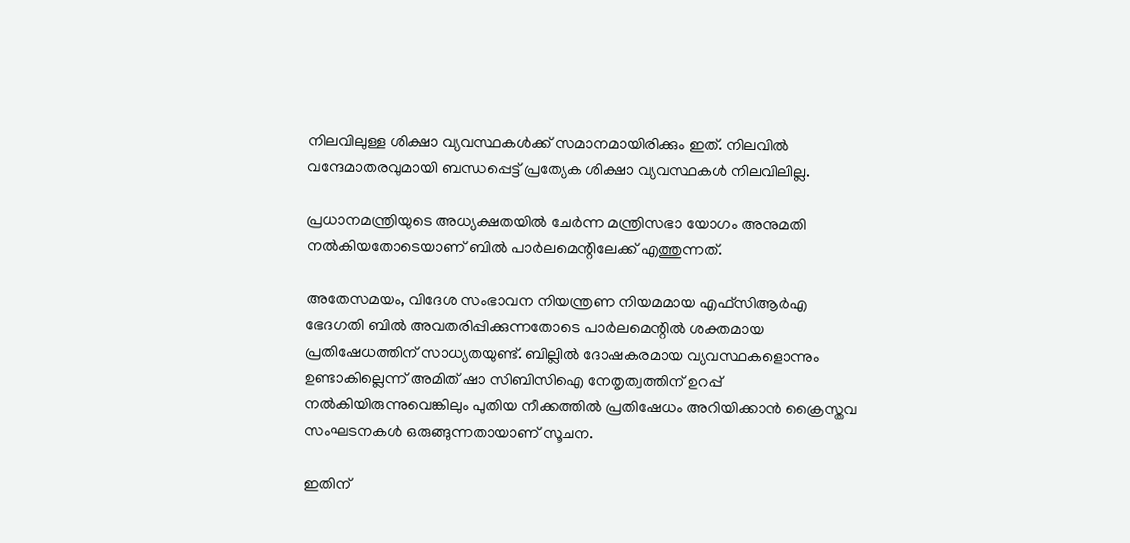നിലവിലുള്ള ശിക്ഷാ വ്യവസ്ഥകൾക്ക് സമാനമായിരിക്കും ഇത്. നിലവിൽ വന്ദേമാതരവുമായി ബന്ധപ്പെട്ട് പ്രത്യേക ശിക്ഷാ വ്യവസ്ഥകൾ നിലവിലില്ല.

പ്രധാനമന്ത്രിയുടെ അധ്യക്ഷതയിൽ ചേർന്ന മന്ത്രിസഭാ യോഗം അനുമതി നൽകിയതോടെയാണ് ബിൽ പാർലമെന്റിലേക്ക് എത്തുന്നത്.

അതേസമയം, വിദേശ സംഭാവന നിയന്ത്രണ നിയമമായ എഫ്‌സിആർഎ ഭേദഗതി ബിൽ അവതരിപ്പിക്കുന്നതോടെ പാർലമെന്റിൽ ശക്തമായ പ്രതിഷേധത്തിന് സാധ്യതയുണ്ട്. ബില്ലിൽ ദോഷകരമായ വ്യവസ്ഥകളൊന്നും ഉണ്ടാകില്ലെന്ന് അമിത് ഷാ സിബിസിഐ നേതൃത്വത്തിന് ഉറപ്പ് നൽകിയിരുന്നുവെങ്കിലും പുതിയ നീക്കത്തിൽ പ്രതിഷേധം അറിയിക്കാൻ ക്രൈസ്തവ സംഘടനകൾ ഒരുങ്ങുന്നതായാണ് സൂചന.

ഇതിന്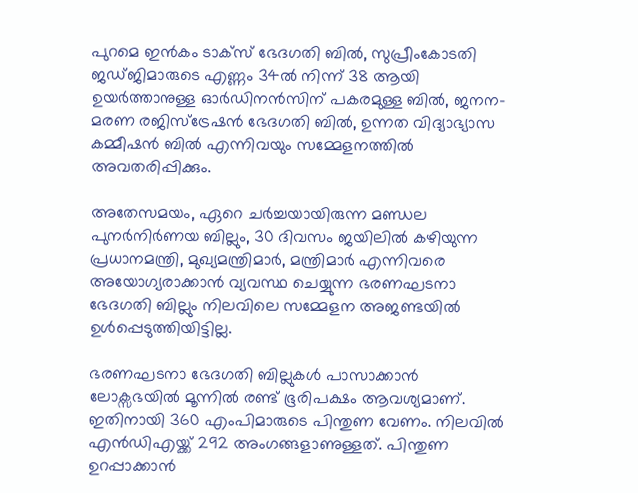പുറമെ ഇൻകം ടാക്സ് ഭേദഗതി ബിൽ, സുപ്രീംകോടതി ജഡ്ജിമാരുടെ എണ്ണം 34ൽ നിന്ന് 38 ആയി ഉയർത്താനുള്ള ഓർഡിനൻസിന് പകരമുള്ള ബിൽ, ജനന-മരണ രജിസ്ട്രേഷൻ ഭേദഗതി ബിൽ, ഉന്നത വിദ്യാഭ്യാസ കമ്മീഷൻ ബിൽ എന്നിവയും സമ്മേളനത്തിൽ അവതരിപ്പിക്കും.

അതേസമയം, ഏറെ ചർച്ചയായിരുന്ന മണ്ഡല പുനർനിർണയ ബില്ലും, 30 ദിവസം ജയിലിൽ കഴിയുന്ന പ്രധാനമന്ത്രി, മുഖ്യമന്ത്രിമാർ, മന്ത്രിമാർ എന്നിവരെ അയോഗ്യരാക്കാൻ വ്യവസ്ഥ ചെയ്യുന്ന ഭരണഘടനാ ഭേദഗതി ബില്ലും നിലവിലെ സമ്മേളന അജണ്ടയിൽ ഉൾപ്പെടുത്തിയിട്ടില്ല.

ഭരണഘടനാ ഭേദഗതി ബില്ലുകൾ പാസാക്കാൻ ലോക്സഭയിൽ മൂന്നിൽ രണ്ട് ഭൂരിപക്ഷം ആവശ്യമാണ്. ഇതിനായി 360 എംപിമാരുടെ പിന്തുണ വേണം. നിലവിൽ എൻഡിഎയ്ക്ക് 292 അംഗങ്ങളാണുള്ളത്. പിന്തുണ ഉറപ്പാക്കാൻ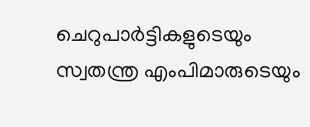ചെറുപാർട്ടികളുടെയും സ്വതന്ത്ര എംപിമാരുടെയും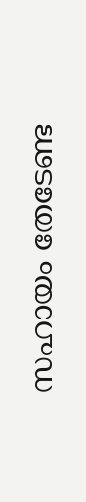സഹായം തേടേണ്ട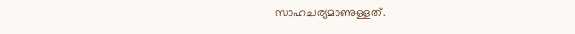സാഹചര്യമാണുള്ളത്.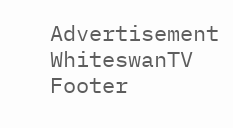Advertisement
WhiteswanTV Footer